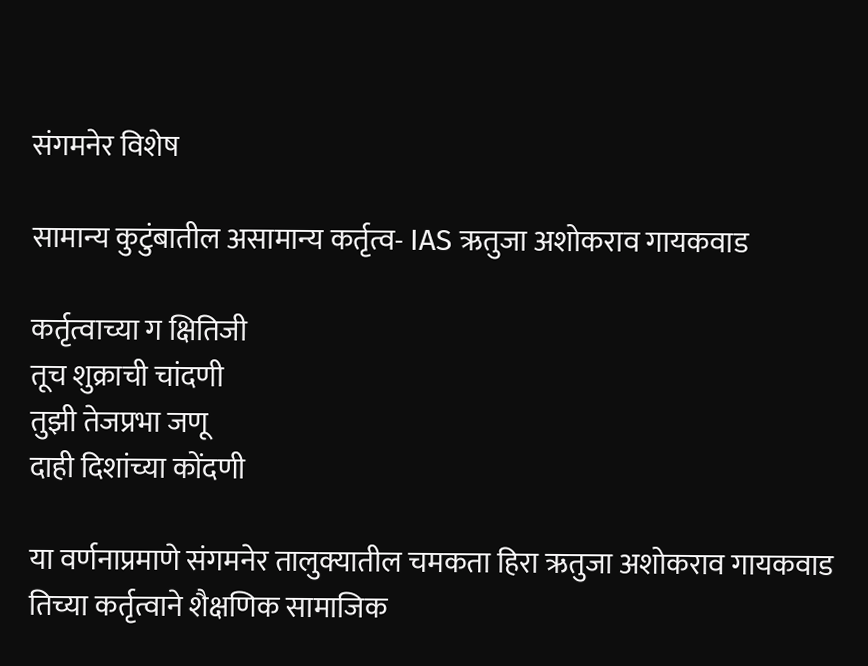संगमनेर विशेष

सामान्य कुटुंबातील असामान्य कर्तृत्व- IAS ऋतुजा अशोकराव गायकवाड

कर्तृत्वाच्या ग क्षितिजी
तूच शुक्राची चांदणी
तुझी तेजप्रभा जणू
दाही दिशांच्या कोंदणी

या वर्णनाप्रमाणे संगमनेर तालुक्यातील चमकता हिरा ऋतुजा अशोकराव गायकवाड तिच्या कर्तृत्वाने शैक्षणिक सामाजिक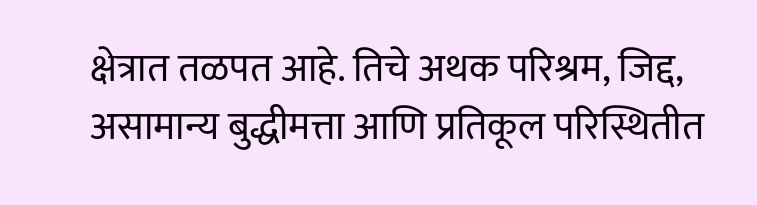क्षेत्रात तळपत आहे. तिचे अथक परिश्रम, जिद्द, असामान्य बुद्धीमत्ता आणि प्रतिकूल परिस्थितीत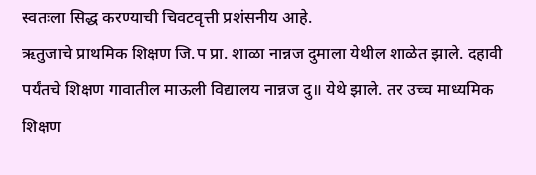स्वतःला सिद्ध करण्याची चिवटवृत्ती प्रशंसनीय आहे.
ऋतुजाचे प्राथमिक शिक्षण जि.प प्रा. शाळा नान्नज दुमाला येथील शाळेत झाले. दहावी पर्यंतचे शिक्षण गावातील माऊली विद्यालय नान्नज दु॥ येथे झाले. तर उच्च माध्यमिक शिक्षण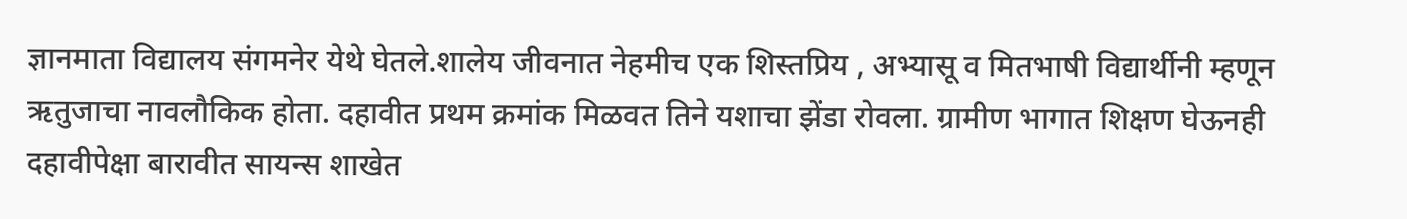ज्ञानमाता विद्यालय संगमनेर येथे घेतले.शालेय जीवनात नेहमीच एक शिस्तप्रिय , अभ्यासू व मितभाषी विद्यार्थीनी म्हणून ऋतुजाचा नावलौकिक होता. दहावीत प्रथम क्रमांक मिळवत तिने यशाचा झेंडा रोवला. ग्रामीण भागात शिक्षण घेऊनही दहावीपेक्षा बारावीत सायन्स शाखेत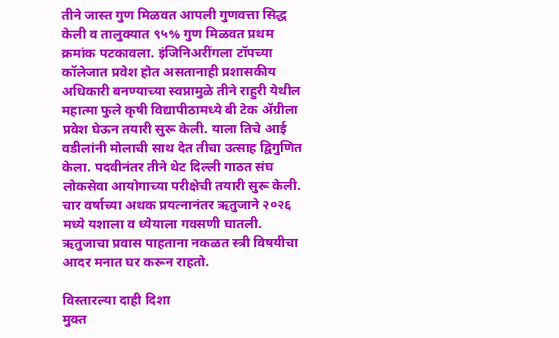तीने जास्त गुण मिळवत आपली गुणवत्ता सिद्ध केली व तालुक्यात ९५% गुण मिळवत प्रथम क्रमांक पटकावला. इंजिनिअरींगला टॉपच्या कॉलेजात प्रवेश होत असतानाही प्रशासकीय अधिकारी बनण्याच्या स्वप्नामुळे तीने राहुरी येथील महात्मा फुले कृषी विद्यापीठामध्ये बी टेक ॲग्रीला प्रवेश घेऊन तयारी सुरू केली. याला तिचे आई वडीलांनी मोलाची साथ देत तीचा उत्साह द्विगुणित केला. पदवीनंतर तीने थेट दिल्ली गाठत संघ लोकसेवा आयोगाच्या परीक्षेची तयारी सुरू केली. चार वर्षाच्या अथक प्रयत्नानंतर ऋतुजाने २०२६ मध्ये यशाला व ध्येयाला गवसणी घातली. ऋतुजाचा प्रवास पाहताना नकळत स्त्री विषयीचा आदर मनात घर करून राहतो.

विस्तारल्या दाही दिशा
मुक्त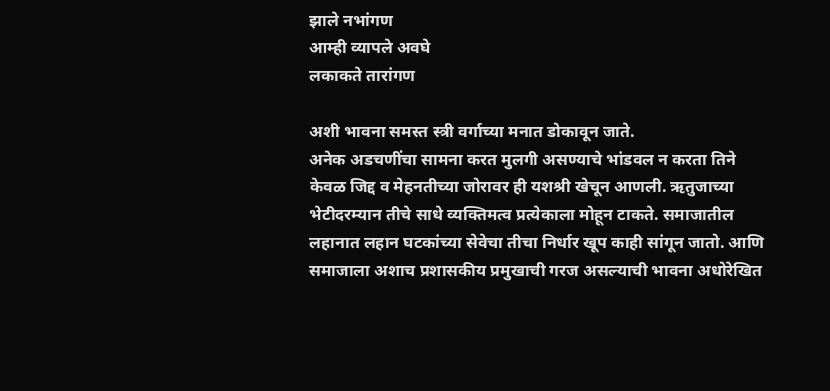झाले नभांगण
आम्ही व्यापले अवघे
लकाकते तारांगण

अशी भावना समस्त स्त्री वर्गाच्या मनात डोकावून जाते.
अनेक अडचणींचा सामना करत मुलगी असण्याचे भांडवल न करता तिने केवळ जिद्द व मेहनतीच्या जोरावर ही यशश्री खेचून आणली. ऋतुजाच्या भेटीदरम्यान तीचे साधे व्यक्तिमत्व प्रत्येकाला मोहून टाकते. समाजातील लहानात लहान घटकांच्या सेवेचा तीचा निर्धार खूप काही सांगून जातो. आणि समाजाला अशाच प्रशासकीय प्रमुखाची गरज असल्याची भावना अधोरेखित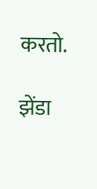करतो.

झेंडा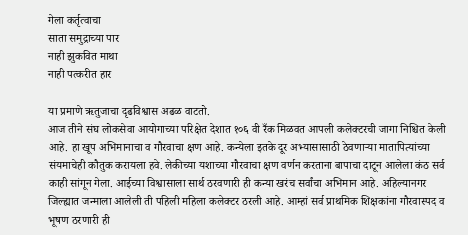गेला कर्तृत्वाचा
साता समुद्राच्या पार
नाही झुकवित माथा
नाही पत्करीत हार

या प्रमाणे ऋतुजाचा दृढविश्वास अढळ वाटतो.
आज तीने संघ लोकसेवा आयोगाच्या परिक्षेत देशात १०६ वी रँक मिळवत आपली कलेक्टरची जागा निश्चित केली आहे. हा खूप अभिमानाचा व गौरवाचा क्षण आहे. कन्येला इतके दूर अभ्यासासाठी ठेवणाऱ्या मातापित्यांच्या संयमाचेही कौतुक करायला हवे. लेकीच्या यशाच्या गौरवाचा क्षण वर्णन करताना बापाचा दाटून आलेला कंठ सर्व काही सांगून गेला. आईच्या विश्वासाला सार्थ ठरवणारी ही कन्या खरंच सर्वांचा अभिमान आहे. अहिल्यानगर जिल्ह्यात जन्माला आलेली ती पहिली महिला कलेक्टर ठरली आहे. आम्हां सर्व प्राथमिक शिक्षकांना गौरवास्पद व भूषण ठरणारी ही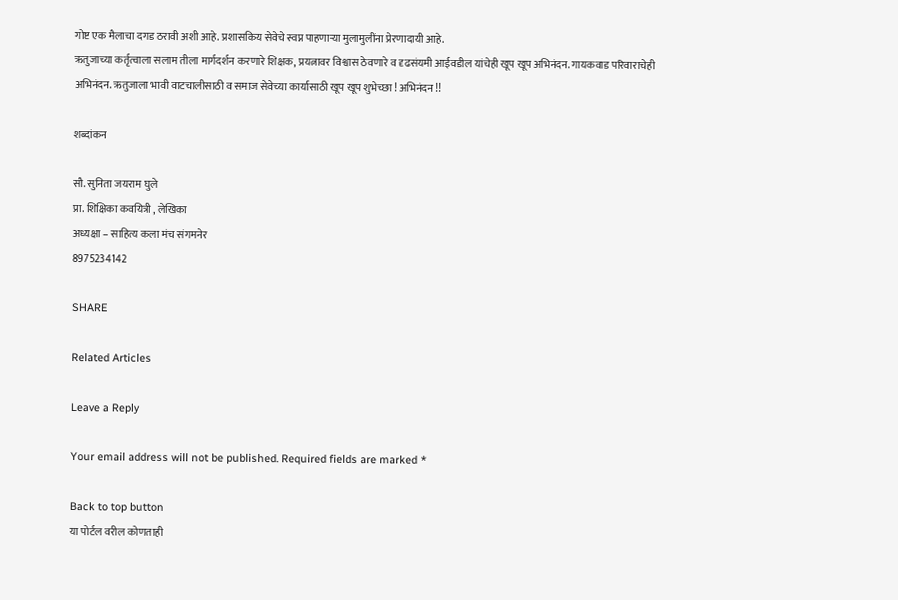गोष्ट एक मैलाचा दगड ठरावी अशी आहे. प्रशासकिय सेवेचे स्वप्न पाहणाऱ्या मुलामुलींना प्रेरणादायी आहे.
ऋतुजाच्या कर्तृत्वाला सलाम तीला मार्गदर्शन करणारे शिक्षक, प्रयत्नावर विश्वास ठेवणारे व दृढसंयमी आईवडील यांचेही खूप खूप अभिनंदन. गायकवाड परिवाराचेही अभिनंदन. ऋतुजाला भावी वाटचालीसाठी व समाज सेवेच्या कार्यासाठी खूप खूप शुभेच्छा ! अभिनंदन !!

शब्दांकन

सौ. सुनिता जयराम घुले
प्रा. शिक्षिका कवयित्री , लेखिका
अध्यक्षा – साहित्य कला मंच संगमनेर
8975234142

SHARE

Related Articles

Leave a Reply

Your email address will not be published. Required fields are marked *

Back to top button
या पोर्टल वरील कोणताही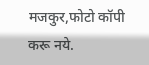मजकुर,फोटो कॉपी करू नये.